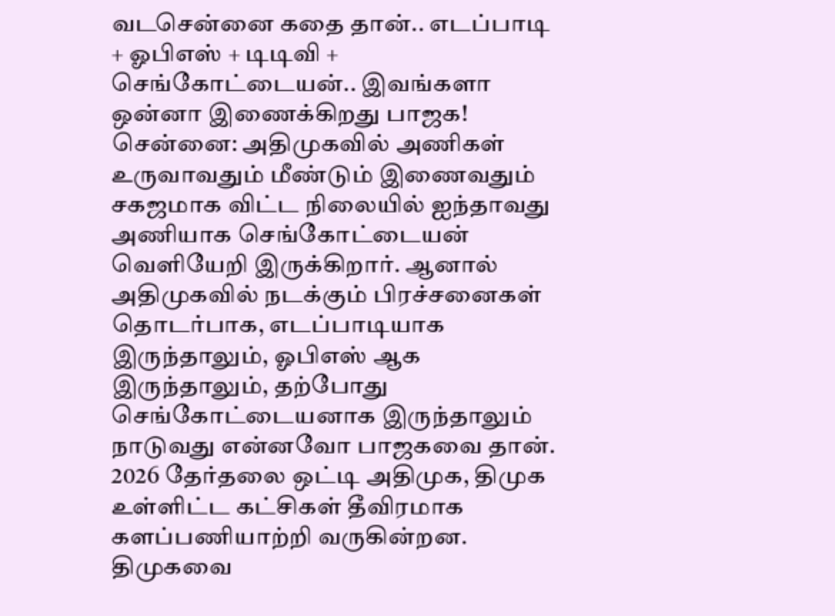வடசென்னை கதை தான்.. எடப்பாடி + ஓபிஎஸ் + டிடிவி + செங்கோட்டையன்.. இவங்களா ஒன்னா இணைக்கிறது பாஜக!
சென்னை: அதிமுகவில் அணிகள் உருவாவதும் மீண்டும் இணைவதும் சகஜமாக விட்ட நிலையில் ஐந்தாவது அணியாக செங்கோட்டையன் வெளியேறி இருக்கிறார். ஆனால் அதிமுகவில் நடக்கும் பிரச்சனைகள் தொடர்பாக, எடப்பாடியாக இருந்தாலும், ஓபிஎஸ் ஆக இருந்தாலும், தற்போது செங்கோட்டையனாக இருந்தாலும் நாடுவது என்னவோ பாஜகவை தான்.
2026 தேர்தலை ஒட்டி அதிமுக, திமுக உள்ளிட்ட கட்சிகள் தீவிரமாக களப்பணியாற்றி வருகின்றன. திமுகவை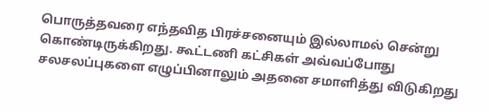பொருத்தவரை எந்தவித பிரச்சனையும் இல்லாமல் சென்று கொண்டிருக்கிறது. கூட்டணி கட்சிகள் அவ்வப்போது சலசலப்புகளை எழுப்பினாலும் அதனை சமாளித்து விடுகிறது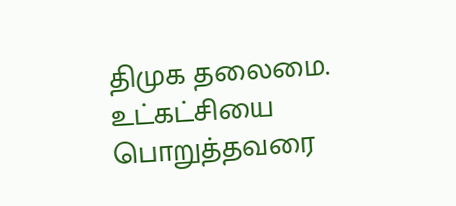திமுக தலைமை.
உட்கட்சியை பொறுத்தவரை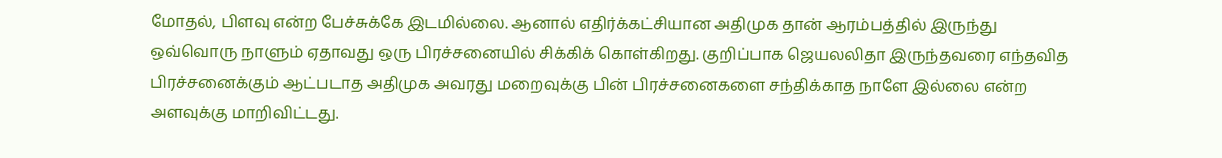மோதல், பிளவு என்ற பேச்சுக்கே இடமில்லை. ஆனால் எதிர்க்கட்சியான அதிமுக தான் ஆரம்பத்தில் இருந்து ஒவ்வொரு நாளும் ஏதாவது ஒரு பிரச்சனையில் சிக்கிக் கொள்கிறது. குறிப்பாக ஜெயலலிதா இருந்தவரை எந்தவித பிரச்சனைக்கும் ஆட்படாத அதிமுக அவரது மறைவுக்கு பின் பிரச்சனைகளை சந்திக்காத நாளே இல்லை என்ற அளவுக்கு மாறிவிட்டது.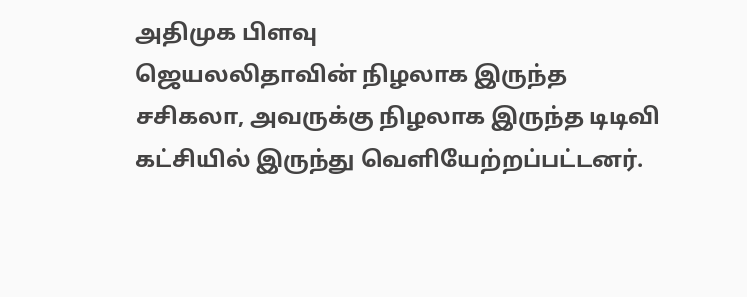அதிமுக பிளவு
ஜெயலலிதாவின் நிழலாக இருந்த சசிகலா, அவருக்கு நிழலாக இருந்த டிடிவி கட்சியில் இருந்து வெளியேற்றப்பட்டனர்.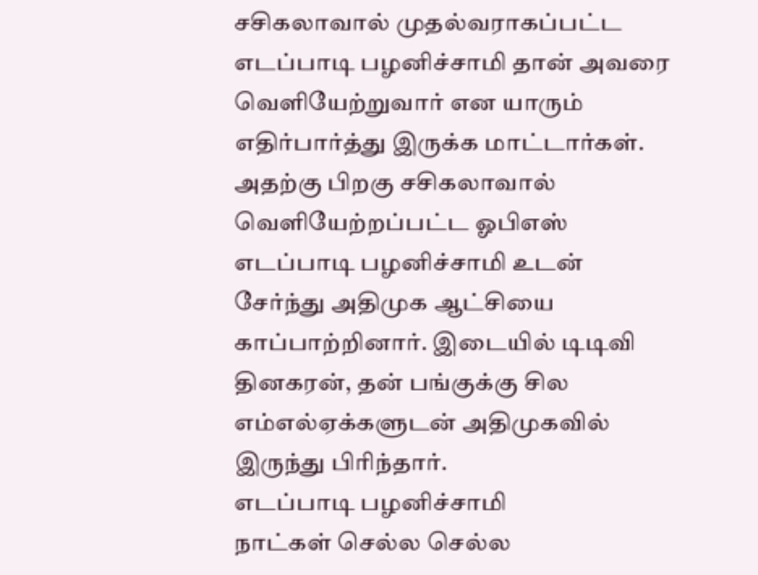சசிகலாவால் முதல்வராகப்பட்ட எடப்பாடி பழனிச்சாமி தான் அவரை வெளியேற்றுவார் என யாரும் எதிர்பார்த்து இருக்க மாட்டார்கள். அதற்கு பிறகு சசிகலாவால் வெளியேற்றப்பட்ட ஓபிஎஸ் எடப்பாடி பழனிச்சாமி உடன் சேர்ந்து அதிமுக ஆட்சியை காப்பாற்றினார். இடையில் டிடிவி தினகரன், தன் பங்குக்கு சில எம்எல்ஏக்களுடன் அதிமுகவில் இருந்து பிரிந்தார்.
எடப்பாடி பழனிச்சாமி
நாட்கள் செல்ல செல்ல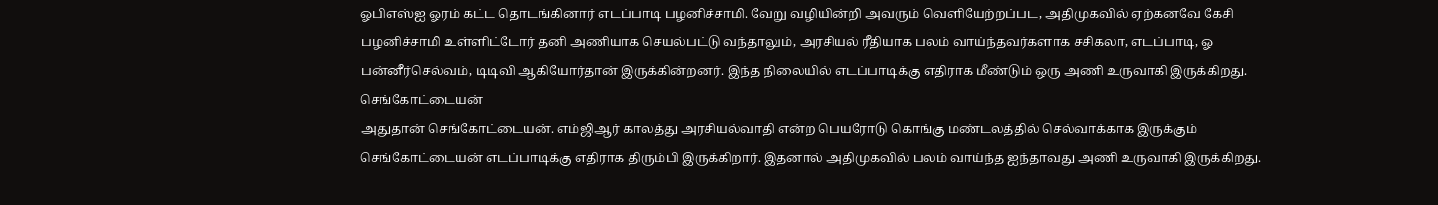ஓபிஎஸ்ஐ ஓரம் கட்ட தொடங்கினார் எடப்பாடி பழனிச்சாமி. வேறு வழியின்றி அவரும் வெளியேற்றப்பட, அதிமுகவில் ஏற்கனவே கேசி பழனிச்சாமி உள்ளிட்டோர் தனி அணியாக செயல்பட்டு வந்தாலும், அரசியல் ரீதியாக பலம் வாய்ந்தவர்களாக சசிகலா, எடப்பாடி, ஓ பன்னீர்செல்வம், டிடிவி ஆகியோர்தான் இருக்கின்றனர். இந்த நிலையில் எடப்பாடிக்கு எதிராக மீண்டும் ஒரு அணி உருவாகி இருக்கிறது.
செங்கோட்டையன்
அதுதான் செங்கோட்டையன். எம்ஜிஆர் காலத்து அரசியல்வாதி என்ற பெயரோடு கொங்கு மண்டலத்தில் செல்வாக்காக இருக்கும் செங்கோட்டையன் எடப்பாடிக்கு எதிராக திரும்பி இருக்கிறார். இதனால் அதிமுகவில் பலம் வாய்ந்த ஐந்தாவது அணி உருவாகி இருக்கிறது.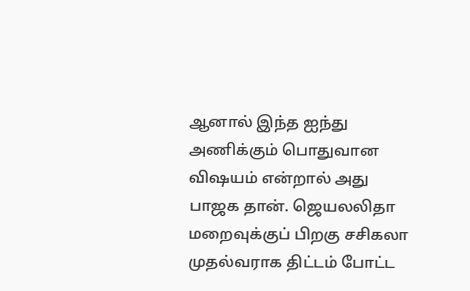ஆனால் இந்த ஐந்து அணிக்கும் பொதுவான விஷயம் என்றால் அது பாஜக தான். ஜெயலலிதா மறைவுக்குப் பிறகு சசிகலா முதல்வராக திட்டம் போட்ட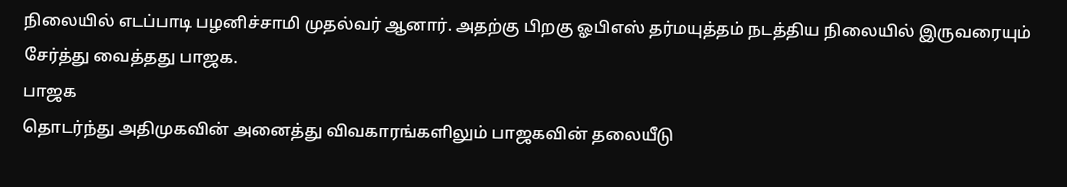நிலையில் எடப்பாடி பழனிச்சாமி முதல்வர் ஆனார். அதற்கு பிறகு ஓபிஎஸ் தர்மயுத்தம் நடத்திய நிலையில் இருவரையும் சேர்த்து வைத்தது பாஜக.
பாஜக
தொடர்ந்து அதிமுகவின் அனைத்து விவகாரங்களிலும் பாஜகவின் தலையீடு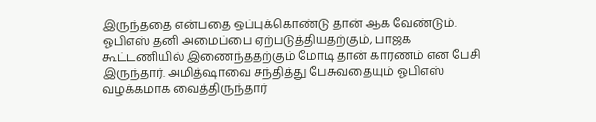இருந்ததை என்பதை ஒப்புக்கொண்டு தான் ஆக வேண்டும். ஓபிஎஸ் தனி அமைப்பை ஏற்படுத்தியதற்கும், பாஜக கூட்டணியில் இணைந்ததற்கும் மோடி தான் காரணம் என பேசி இருந்தார். அமித்ஷாவை சந்தித்து பேசுவதையும் ஓபிஎஸ் வழக்கமாக வைத்திருந்தார்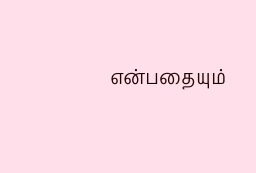என்பதையும்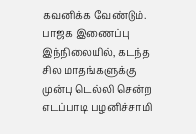கவனிக்க வேண்டும்.
பாஜக இணைப்பு
இந்நிலையில், கடந்த சில மாதங்களுக்கு முன்பு டெல்லி சென்ற எடப்பாடி பழனிச்சாமி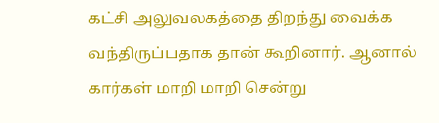கட்சி அலுவலகத்தை திறந்து வைக்க வந்திருப்பதாக தான் கூறினார். ஆனால் கார்கள் மாறி மாறி சென்று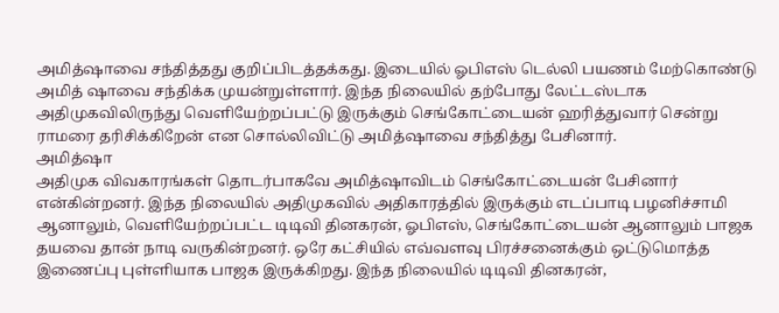அமித்ஷாவை சந்தித்தது குறிப்பிடத்தக்கது. இடையில் ஓபிஎஸ் டெல்லி பயணம் மேற்கொண்டு அமித் ஷாவை சந்திக்க முயன்றுள்ளார். இந்த நிலையில் தற்போது லேட்டஸ்டாக அதிமுகவிலிருந்து வெளியேற்றப்பட்டு இருக்கும் செங்கோட்டையன் ஹரித்துவார் சென்று ராமரை தரிசிக்கிறேன் என சொல்லிவிட்டு அமித்ஷாவை சந்தித்து பேசினார்.
அமித்ஷா
அதிமுக விவகாரங்கள் தொடர்பாகவே அமித்ஷாவிடம் செங்கோட்டையன் பேசினார் என்கின்றனர். இந்த நிலையில் அதிமுகவில் அதிகாரத்தில் இருக்கும் எடப்பாடி பழனிச்சாமி ஆனாலும், வெளியேற்றப்பட்ட டிடிவி தினகரன், ஓபிஎஸ், செங்கோட்டையன் ஆனாலும் பாஜக தயவை தான் நாடி வருகின்றனர். ஒரே கட்சியில் எவ்வளவு பிரச்சனைக்கும் ஒட்டுமொத்த இணைப்பு புள்ளியாக பாஜக இருக்கிறது. இந்த நிலையில் டிடிவி தினகரன்,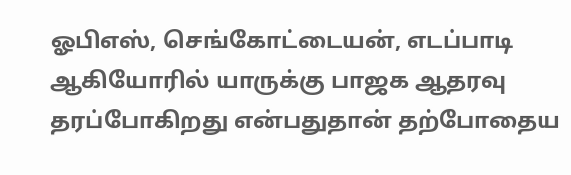ஓபிஎஸ், செங்கோட்டையன், எடப்பாடி ஆகியோரில் யாருக்கு பாஜக ஆதரவு தரப்போகிறது என்பதுதான் தற்போதைய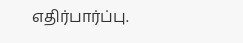எதிர்பார்ப்பு.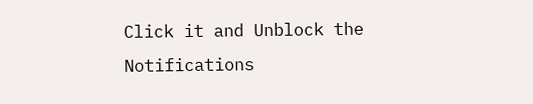Click it and Unblock the Notifications